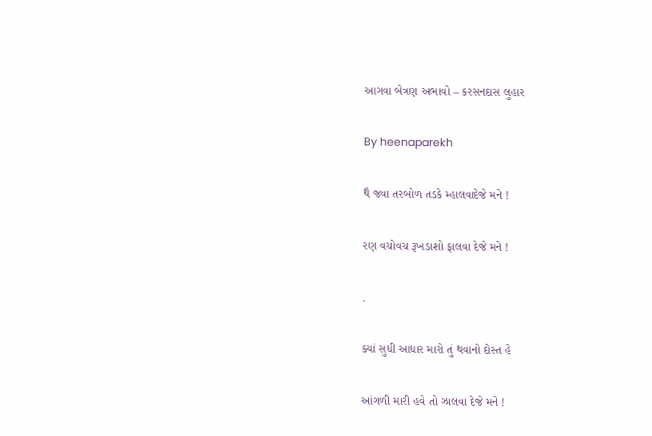આગવા બેત્રણ અભાવો – કરસનદાસ લુહાર

By heenaparekh

થૈ જવા તરબોળ તડકે મ્હાલવાદેજે મને !

રણ વચોવચ રૂખડાશો ફાલવા દેજે મને !

.

ક્યાં સુધી આધાર મારો તું થવાનો દોસ્ત હે

આંગળી મારી હવે તો ઝાલવા દેજે મને !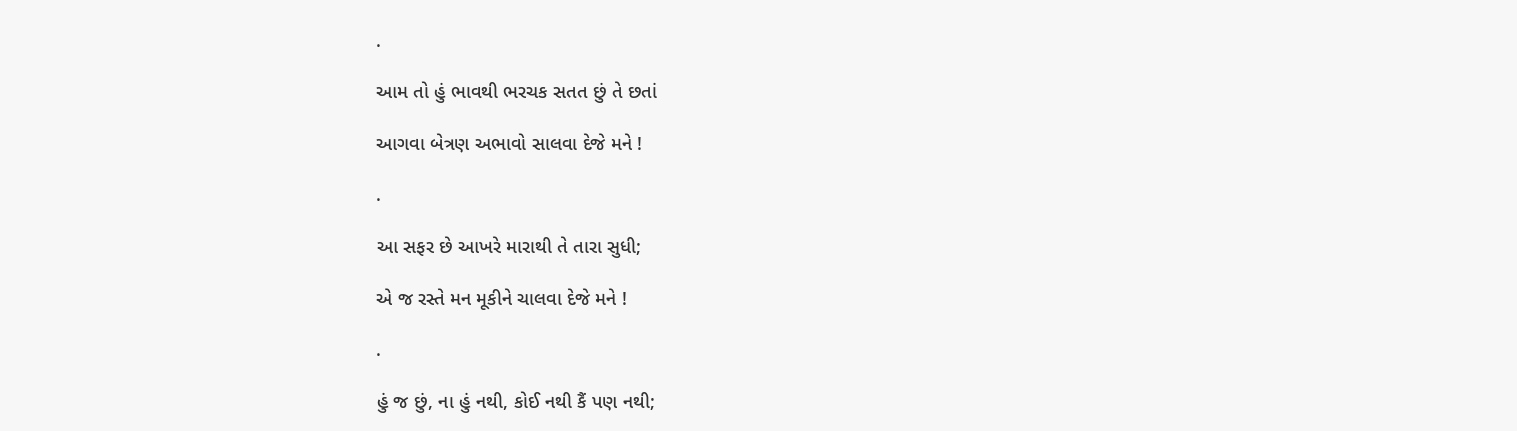.

આમ તો હું ભાવથી ભરચક સતત છું તે છતાં

આગવા બેત્રણ અભાવો સાલવા દેજે મને !

.

આ સફર છે આખરે મારાથી તે તારા સુધી;

એ જ રસ્તે મન મૂકીને ચાલવા દેજે મને !

.

હું જ છું, ના હું નથી, કોઈ નથી કૈં પણ નથી;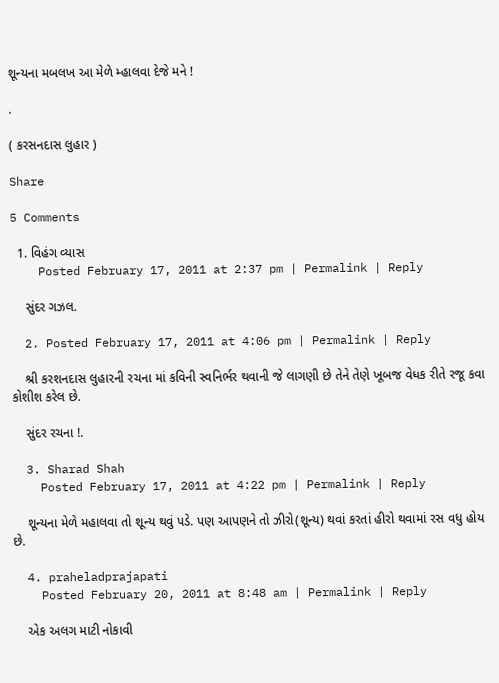શૂન્યના મબલખ આ મેળે મ્હાલવા દેજે મને !

.

( કરસનદાસ લુહાર )

Share

5 Comments

  1. વિહંગ વ્યાસ
    Posted February 17, 2011 at 2:37 pm | Permalink | Reply

    સુંદર ગઝલ.

  2. Posted February 17, 2011 at 4:06 pm | Permalink | Reply

    શ્રી કરશનદાસ લુહારની રચના માં કવિની સ્વનિર્ભર થવાની જે લાગણી છે તેને તેણે ખૂબજ વેધક રીતે રજૂ કવા કોશીશ કરેલ છે.

    સુંદર રચના !.

  3. Sharad Shah
    Posted February 17, 2011 at 4:22 pm | Permalink | Reply

    શૂન્યના મેળે મહાલવા તો શૂન્ય થવું પડે. પણ આપણને તો ઝીરો(શૂન્ય) થવાં કરતાં હીરો થવામાં રસ વધુ હોય છે.

  4. praheladprajapati
    Posted February 20, 2011 at 8:48 am | Permalink | Reply

    એક અલગ માટી નોકાવી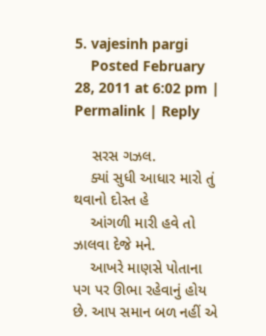5. vajesinh pargi
    Posted February 28, 2011 at 6:02 pm | Permalink | Reply

    સરસ ગઝલ.
    ક્યાં સુધી આધાર મારો તું થવાનો દોસ્ત હે
    આંગળી મારી હવે તો ઝાલવા દેજે મને.
    આખરે માણસે પોતાના પગ પર ઊભા રહેવાનું હોય છે. આપ સમાન બળ નહીં એ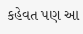કહેવત પણ આ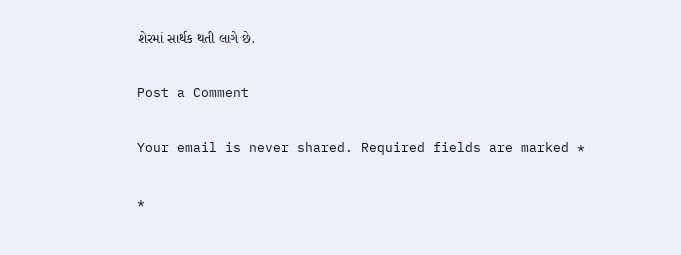શેરમાં સાર્થક થતી લાગે છે.

Post a Comment

Your email is never shared. Required fields are marked *

*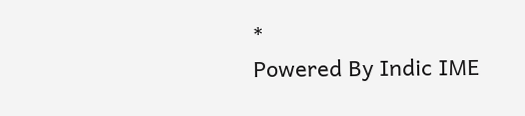*
Powered By Indic IME